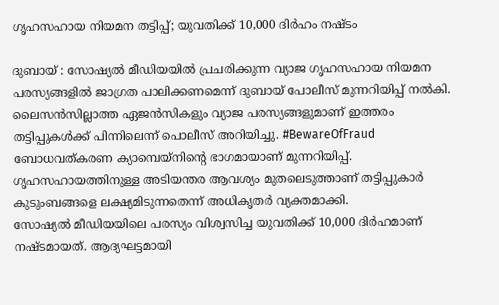ഗൃഹസഹായ നിയമന തട്ടിപ്പ്; യുവതിക്ക് 10,000 ദിർഹം നഷ്ടം

ദുബായ് : സോഷ്യൽ മീഡിയയിൽ പ്രചരിക്കുന്ന വ്യാജ ഗൃഹസഹായ നിയമന പരസ്യങ്ങളിൽ ജാഗ്രത പാലിക്കണമെന്ന് ദുബായ് പോലീസ് മുന്നറിയിപ്പ് നൽകി. ലൈസൻസില്ലാത്ത ഏജൻസികളും വ്യാജ പരസ്യങ്ങളുമാണ് ഇത്തരം തട്ടിപ്പുകൾക്ക് പിന്നിലെന്ന് പൊലീസ് അറിയിച്ചു. #BewareOfFraud ബോധവത്കരണ ക്യാമ്പെയ്നിന്റെ ഭാഗമായാണ് മുന്നറിയിപ്പ്. ഗൃഹസഹായത്തിനുള്ള അടിയന്തര ആവശ്യം മുതലെടുത്താണ് തട്ടിപ്പുകാർ കുടുംബങ്ങളെ ലക്ഷ്യമിടുന്നതെന്ന് അധികൃതർ വ്യക്തമാക്കി.
സോഷ്യൽ മീഡിയയിലെ പരസ്യം വിശ്വസിച്ച യുവതിക്ക് 10,000 ദിർഹമാണ് നഷ്ടമായത്. ആദ്യഘട്ടമായി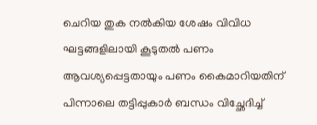ചെറിയ തുക നൽകിയ ശേഷം വിവിധ ഘട്ടങ്ങളിലായി കൂടുതൽ പണം ആവശ്യപ്പെട്ടതായും പണം കൈമാറിയതിന് പിന്നാലെ തട്ടിപ്പുകാർ ബന്ധം വിച്ഛേദിച്ച്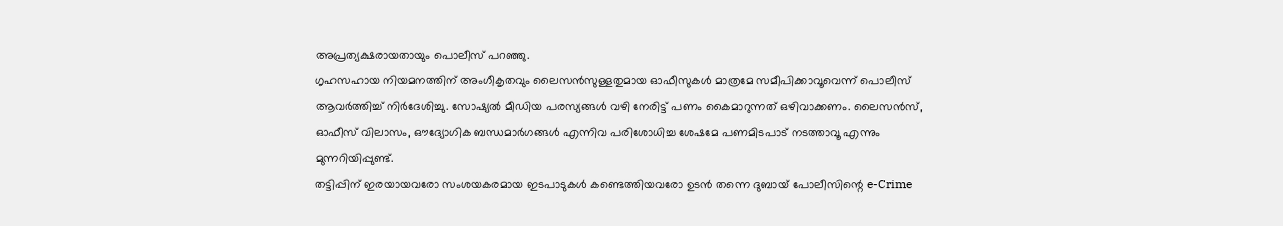അപ്രത്യക്ഷരായതായും പൊലീസ് പറഞ്ഞു.
ഗൃഹസഹായ നിയമനത്തിന് അംഗീകൃതവും ലൈസൻസുള്ളതുമായ ഓഫീസുകൾ മാത്രമേ സമീപിക്കാവൂവെന്ന് പൊലീസ് ആവർത്തിച്ച് നിർദേശിച്ചു. സോഷ്യൽ മീഡിയ പരസ്യങ്ങൾ വഴി നേരിട്ട് പണം കൈമാറുന്നത് ഒഴിവാക്കണം. ലൈസൻസ്, ഓഫീസ് വിലാസം, ഔദ്യോഗിക ബന്ധമാർഗങ്ങൾ എന്നിവ പരിശോധിച്ച ശേഷമേ പണമിടപാട് നടത്താവൂ എന്നും മുന്നറിയിപ്പുണ്ട്.
തട്ടിപ്പിന് ഇരയായവരോ സംശയകരമായ ഇടപാടുകൾ കണ്ടെത്തിയവരോ ഉടൻ തന്നെ ദുബായ് പോലീസിന്റെ e-Crime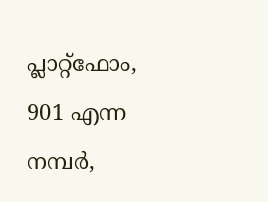പ്ലാറ്റ്ഫോം, 901 എന്ന നമ്പർ,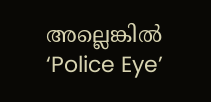അല്ലെങ്കിൽ ‘Police Eye’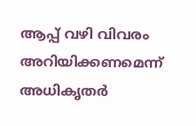ആപ്പ് വഴി വിവരം അറിയിക്കണമെന്ന് അധികൃതർ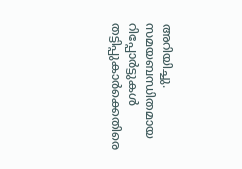അറിയിച്ചു. സമയബന്ധിതമായ റിപ്പോർട്ടുകൾ തട്ടിപ്പുകാർക്കെതിരെ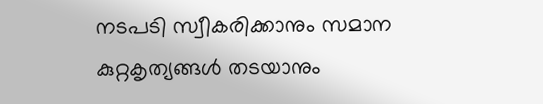നടപടി സ്വീകരിക്കാനും സമാന കുറ്റകൃത്യങ്ങൾ തടയാനും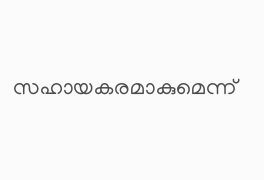സഹായകരമാകുമെന്ന്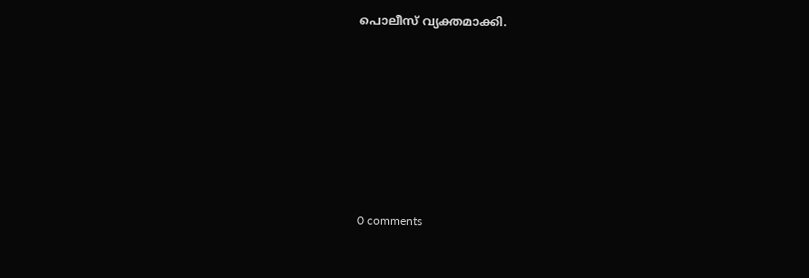പൊലീസ് വ്യക്തമാക്കി.










0 comments